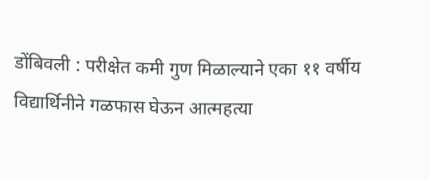डोंबिवली : परीक्षेत कमी गुण मिळाल्याने एका ११ वर्षीय विद्यार्थिनीने गळफास घेऊन आत्महत्या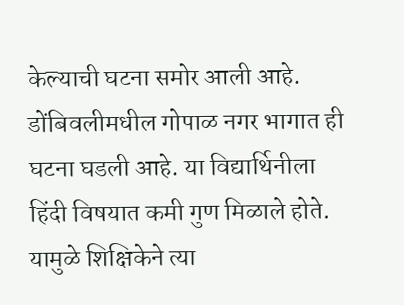केल्याची घटना समोर आली आहे. डोंबिवलीमधील गोपाळ नगर भागात ही घटना घडली आहे. या विद्यार्थिनीला हिंदी विषयात कमी गुण मिळाले होते. यामुळे शिक्षिकेने त्या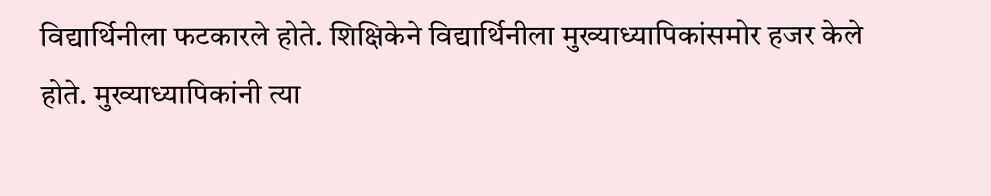विद्यार्थिनीला फटकारले होते. शिक्षिकेने विद्यार्थिनीला मुख्याध्यापिकांसमोर हजर केले होते. मुख्याध्यापिकांनी त्या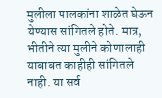मुलीला पालकांना शाळेत घेऊन येण्यास सांगितले होते. मात्र, भीतीने त्या मुलीने कोणालाही याबाबत काहीही सांगितले नाही. या सर्व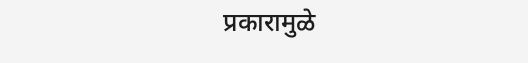प्रकारामुळे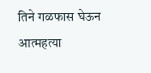तिने गळफास घेऊन आत्महत्या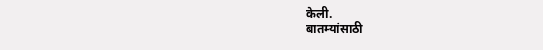केली.
बातम्यांसाठी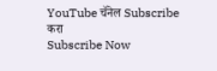YouTube चॅनेल Subscribe करा
Subscribe Now